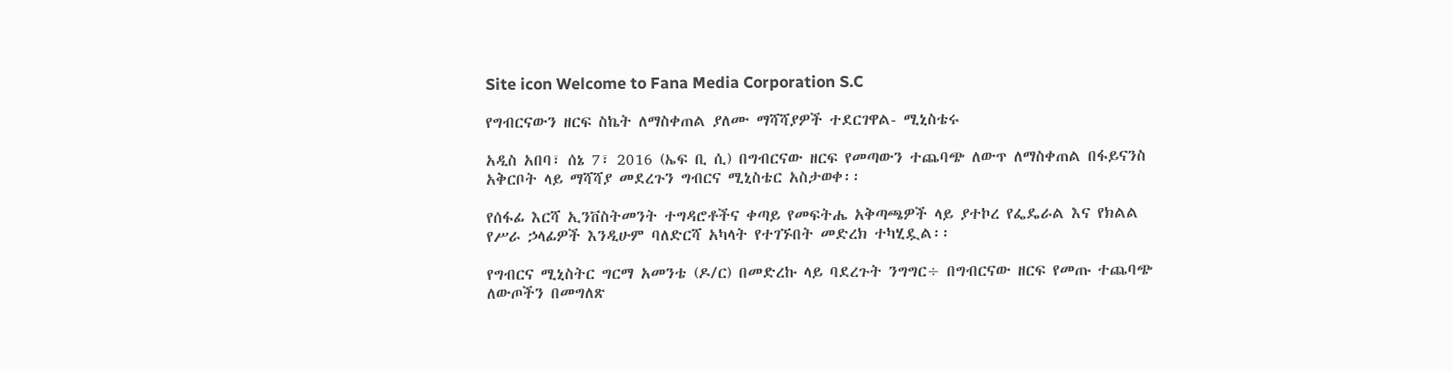Site icon Welcome to Fana Media Corporation S.C

የግብርናውን ዘርፍ ስኬት ለማስቀጠል ያለሙ ማሻሻያዎች ተደርገዋል- ሚኒስቴሩ

አዲስ አበባ፣ ሰኔ 7፣ 2016 (ኤፍ ቢ ሲ) በግብርናው ዘርፍ የመጣውን ተጨባጭ ለውጥ ለማስቀጠል በፋይናንስ አቅርቦት ላይ ማሻሻያ መደረጉን ግብርና ሚኒስቴር አስታወቀ፡፡

የሰፋፊ እርሻ ኢንቨስትመንት ተግዳሮቶችና ቀጣይ የመፍትሔ አቅጣጫዎች ላይ ያተኮረ የፌዴራል እና የክልል የሥራ ኃላፊዎች እንዲሁም ባለድርሻ አካላት የተገኙበት መድረክ ተካሂዷል፡፡

የግብርና ሚኒስትር ግርማ አመንቴ (ዶ/ር) በመድረኩ ላይ ባደረጉት ንግግር÷ በግብርናው ዘርፍ የመጡ ተጨባጭ ለውጦችን በመግለጽ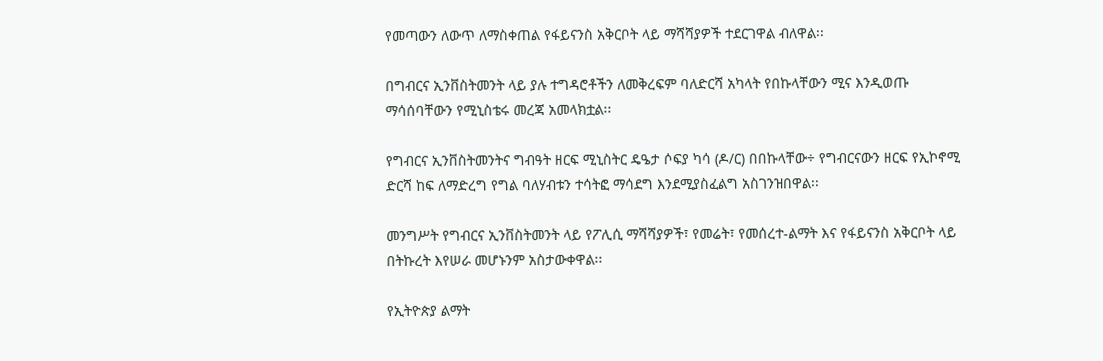የመጣውን ለውጥ ለማስቀጠል የፋይናንስ አቅርቦት ላይ ማሻሻያዎች ተደርገዋል ብለዋል፡፡

በግብርና ኢንቨስትመንት ላይ ያሉ ተግዳሮቶችን ለመቅረፍም ባለድርሻ አካላት የበኩላቸውን ሚና እንዲወጡ ማሳሰባቸውን የሚኒስቴሩ መረጃ አመላክቷል፡፡

የግብርና ኢንቨስትመንትና ግብዓት ዘርፍ ሚኒስትር ዴዔታ ሶፍያ ካሳ (ዶ/ር) በበኩላቸው÷ የግብርናውን ዘርፍ የኢኮኖሚ ድርሻ ከፍ ለማድረግ የግል ባለሃብቱን ተሳትፎ ማሳደግ እንደሚያስፈልግ አስገንዝበዋል፡፡

መንግሥት የግብርና ኢንቨስትመንት ላይ የፖሊሲ ማሻሻያዎች፣ የመሬት፣ የመሰረተ-ልማት እና የፋይናንስ አቅርቦት ላይ በትኩረት እየሠራ መሆኑንም አስታውቀዋል፡፡

የኢትዮጵያ ልማት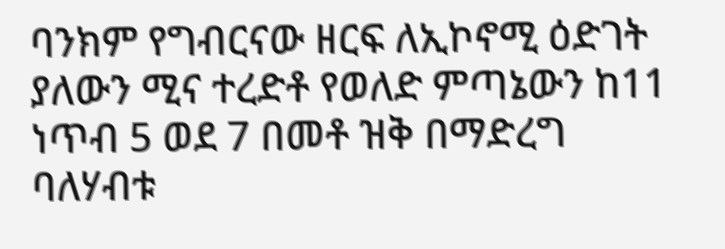ባንክም የግብርናው ዘርፍ ለኢኮኖሚ ዕድገት ያለውን ሚና ተረድቶ የወለድ ምጣኔውን ከ11 ነጥብ 5 ወደ 7 በመቶ ዝቅ በማድረግ ባለሃብቱ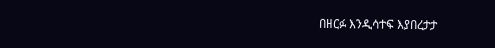በዘርፉ እንዲሳተፍ እያበረታታ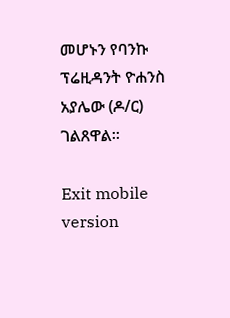መሆኑን የባንኩ ፕሬዚዳንት ዮሐንስ አያሌው (ዶ/ር) ገልጸዋል፡፡

Exit mobile version